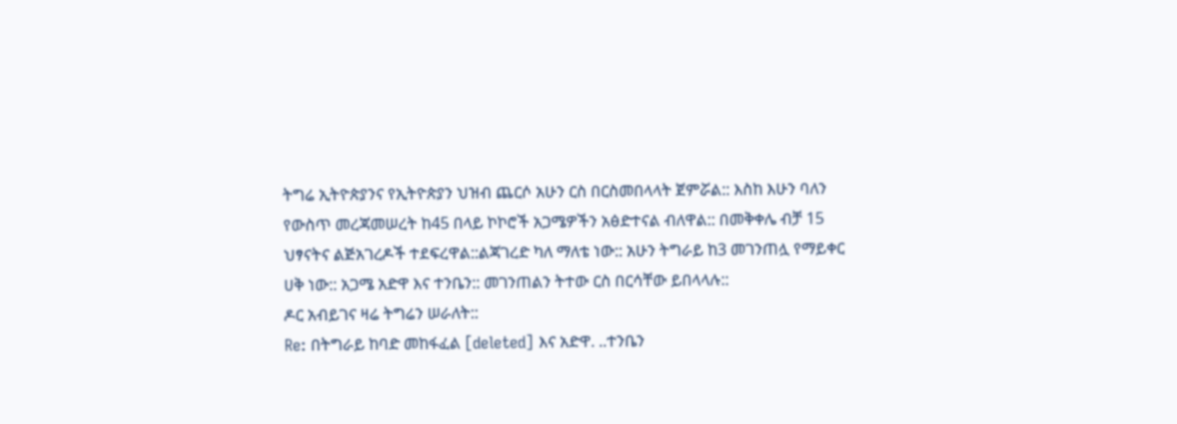ትግሬ ኢትዮጵያንና የኢትዮጵያን ህዝብ ጨርሶ አሁን ርስ በርስመበላላት ጀምሯል:: እስከ እሁን ባለን የውስጥ መረጃመሠረት ከ45 በላይ ኮኮሮች አጋሜዎችን አፅድተናል ብለዋል:: በመቅቀሌ ብቻ 15 ህፃናትና ልጅአገረዶች ተደፍረዋል::ልጃገረድ ካለ ማለቴ ነው:: አሁን ትግራይ ከ3 መገንጠሏ የማይቀር ሀቅ ነው:: አጋሜ አድዋ እና ተንቤን:: መገንጠልን ትተው ርስ በርሳቸው ይበላላሉ::
ዶር አብይገና ዛሬ ትግሬን ሠራለት::
Re: በትግራይ ከባድ መከፋፈል [deleted] እና አድዋ. ..ተንቤን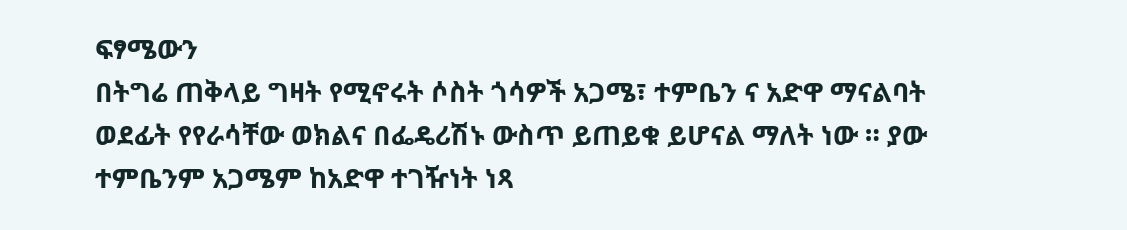ፍፃሜውን
በትግሬ ጠቅላይ ግዛት የሚኖሩት ሶስት ጎሳዎች አጋሜ፣ ተምቤን ና አድዋ ማናልባት ወደፊት የየራሳቸው ወክልና በፌዴሪሽኑ ውስጥ ይጠይቁ ይሆናል ማለት ነው ። ያው ተምቤንም አጋሜም ከአድዋ ተገዥነት ነጻ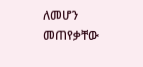ለመሆን መጠየቃቸው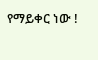የማይቀር ነው !